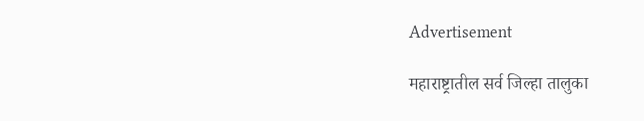Advertisement

महाराष्ट्रातील सर्व जिल्हा तालुका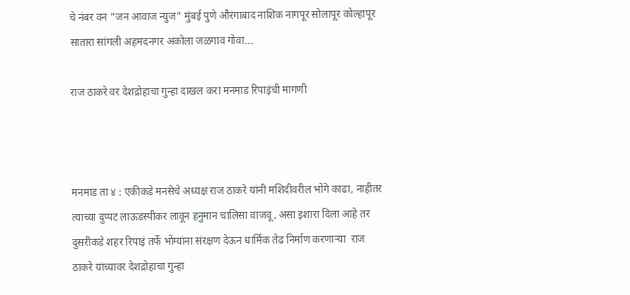चे नंबर वन "जन आवाज न्युज" मुंबई पुणे औरंगाबाद नाशिक नागपूर सोलापूर कोल्हापूर सातारा सांगली अहमदनगर अकोला जळगाव गोवा...

राज ठाकरे वर देशद्रोहाचा गुन्हा दाखल करा मनमाड रिपाइंची मागणी



मनमाड ता ४ : एकीकडे मनसेचे अध्यक्ष राज ठाकरे यांनी मशिदीवरील भोंगे काढा, नाहीतर त्याच्या दुप्पट लाऊडस्पीकर लावून हनुमान चालिसा वाजवू, असा इशारा दिला आहे तर दुसरीकडे शहर रिपाइं तर्फे भोंग्यांना संरक्षण देऊन धार्मिक तेढ निर्माण करणाऱ्या  राज ठाकरे यांच्यावर देशद्रोहाचा गुन्हा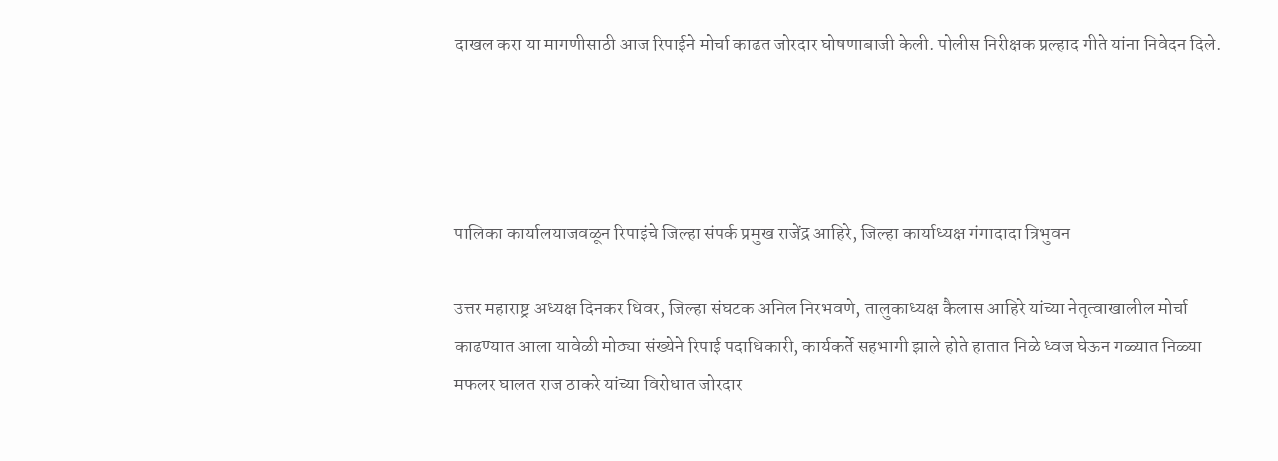दाखल करा या मागणीसाठी आज रिपाईने मोर्चा काढत जोरदार घोषणाबाजी केली. पोलीस निरीक्षक प्रल्हाद गीते यांना निवेदन दिले.




पालिका कार्यालयाजवळून रिपाइंचे जिल्हा संपर्क प्रमुख राजेंद्र आहिरे, जिल्हा कार्याध्यक्ष गंगादादा त्रिभुवन

उत्तर महाराष्ट्र अध्यक्ष दिनकर धिवर, जिल्हा संघटक अनिल निरभवणे, तालुकाध्यक्ष कैलास आहिरे यांच्या नेतृत्वाखालील मोर्चा काढण्यात आला यावेळी मोठ्या संख्येने रिपाई पदाधिकारी, कार्यकर्ते सहभागी झाले होते हातात निळे ध्वज घेऊन गळ्यात निळ्या मफलर घालत राज ठाकरे यांच्या विरोधात जोरदार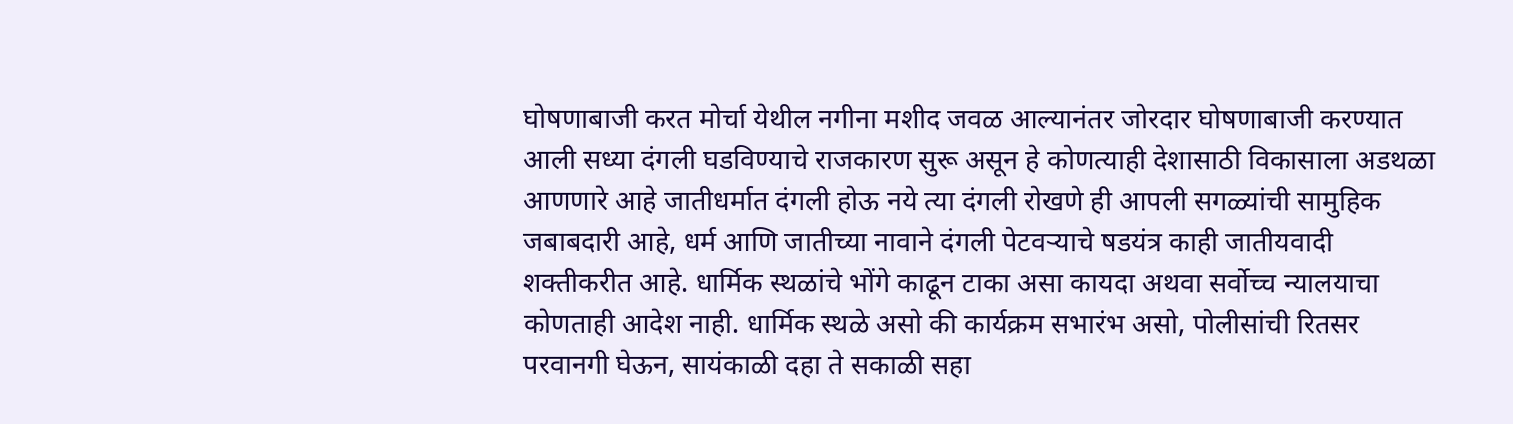घोषणाबाजी करत मोर्चा येथील नगीना मशीद जवळ आल्यानंतर जोरदार घोषणाबाजी करण्यात आली सध्या दंगली घडविण्याचे राजकारण सुरू असून हे कोणत्याही देशासाठी विकासाला अडथळा आणणारे आहे जातीधर्मात दंगली होऊ नये त्या दंगली रोखणे ही आपली सगळ्यांची सामुहिक जबाबदारी आहे, धर्म आणि जातीच्या नावाने दंगली पेटवऱ्याचे षडयंत्र काही जातीयवादी शक्तीकरीत आहे. धार्मिक स्थळांचे भोंगे काढून टाका असा कायदा अथवा सर्वोच्च न्यालयाचा कोणताही आदेश नाही. धार्मिक स्थळे असो की कार्यक्रम सभारंभ असो, पोलीसांची रितसर परवानगी घेऊन, सायंकाळी दहा ते सकाळी सहा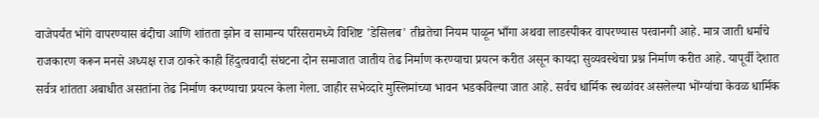वाजेपर्यंत भोंगे वापरण्यास बंदीचा आणि शांतता झोन व सामान्य परिसरामध्ये विशिष्ट 'डेसिलब' तीव्रतेचा नियम पाळून भाँगा अथवा लाडस्पीकर वापरण्यास परवानगी आहे. मात्र जाती धर्माचे राजकारण करून मनसे अध्यक्ष राज ठाकरे काही हिंदुत्ववादी संघटना दोन समाजात जातीय तेढ निर्माण करण्याचा प्रयत्न करीत असून कायदा सुव्यवस्थेचा प्रश्न निर्माण करीत आहे. यापूर्वी देशात सर्वत्र शांतता अबाधीत असतांना तेढ निर्माण करण्याचा प्रयत्न केला गेला. जाहीर सभेव्दारे मुस्लिमांच्या भावन भडकविल्या जात आहे. सर्वच धार्मिक स्थळांवर असलेल्या भोंग्यांचा केवळ धार्मिक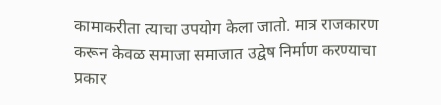कामाकरीता त्याचा उपयोग केला जातो. मात्र राजकारण करून केवळ समाजा समाजात उद्वेष निर्माण करण्याचा प्रकार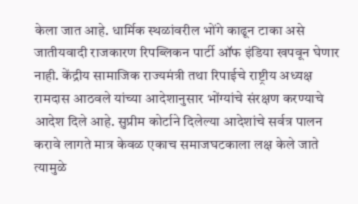केला जात आहे. धार्मिक स्थळांवरील भोंगे काढून टाका असे जातीयवादी राजकारण रिपब्लिकन पार्टी ऑफ इंडिया खपवून घेणार नाही. केंद्रीय सामाजिक राज्यमंत्री तथा रिपाईचे राष्ट्रीय अध्यक्ष रामदास आठवले यांच्या आदेशानुसार भोंग्यांचे संरक्षण करण्याचे आदेश दिले आहे. सुप्रीम कोर्टाने दिलेल्या आदेशांचे सर्वत्र पालन करावे लागते मात्र केवळ एकाच समाजघटकाला लक्ष केले जाते त्यामुळे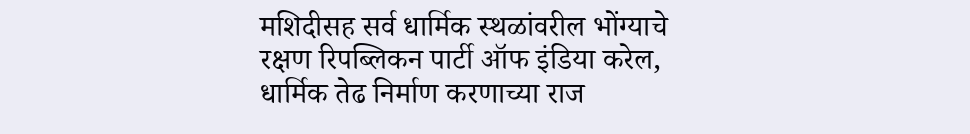मशिदीसह सर्व धार्मिक स्थळांवरील भोंग्याचे रक्षण रिपब्लिकन पार्टी ऑफ इंडिया करेल, धार्मिक तेढ निर्माण करणाच्या राज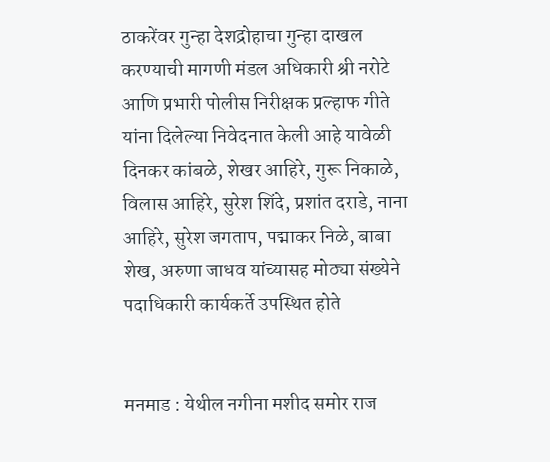ठाकरेंवर गुन्हा देशद्रोहाचा गुन्हा दाखल करण्याची मागणी मंडल अधिकारी श्री नरोटे आणि प्रभारी पोलीस निरीक्षक प्रल्हाफ गीते यांना दिलेल्या निवेदनात केली आहे यावेळी दिनकर कांबळे, शेखर आहिरे, गुरू निकाळे, विलास आहिरे, सुरेश शिंदे, प्रशांत दराडे, नाना आहिरे, सुरेश जगताप, पद्माकर निळे, बाबा शेख, अरुणा जाधव यांच्यासह मोठ्या संख्येने पदाधिकारी कार्यकर्ते उपस्थित होते


मनमाड : येथील नगीना मशीद समोर राज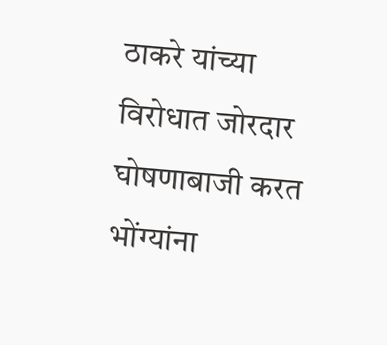ठाकरे यांच्या विरोधात जोरदार घोषणाबाजी करत भोंग्यांना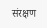संरक्षण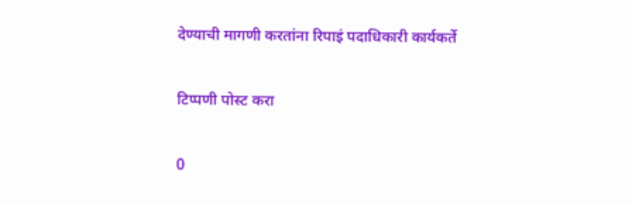देण्याची मागणी करतांना रिपाइं पदाधिकारी कार्यकर्ते

टिप्पणी पोस्ट करा

0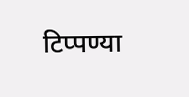टिप्पण्या